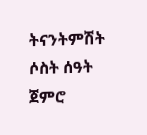ትናንትምሽት ሶስት ሰዓት ጀምሮ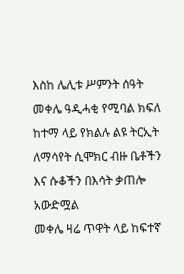እስከ ሌሊቱ ሥምንት ሰዓት መቀሌ ዓዲሓቂ የሚባል ክፍለ ከተማ ላይ የክልሉ ልዩ ትርኢት ለማሳየት ሲሞክር ብዙ ቤቶችን እና ሱቆችን በእሳት ቃጠሎ አውድሟል
መቀሌ ዛሬ ጥዋት ላይ ከፍተኛ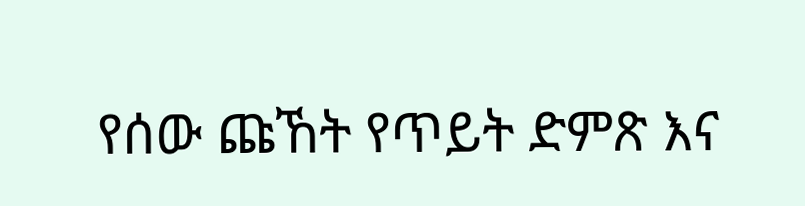የሰው ጩኸት የጥይት ድምጽ እና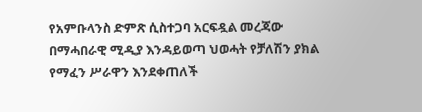የአምቡላንስ ድምጽ ሲስተጋባ አርፍዷል መረጃው በማሓበራዊ ሚዲያ እንዳይወጣ ህወሓት የቻለሽን ያክል የማፈን ሥራዋን እንደቀጠለች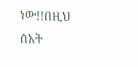ነው!!በዚህ ሰአት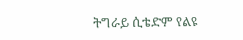ትግራይ ሲቴድም የልዩ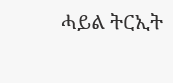ሓይል ትርኢት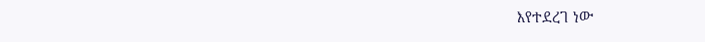እየተደረገ ነው